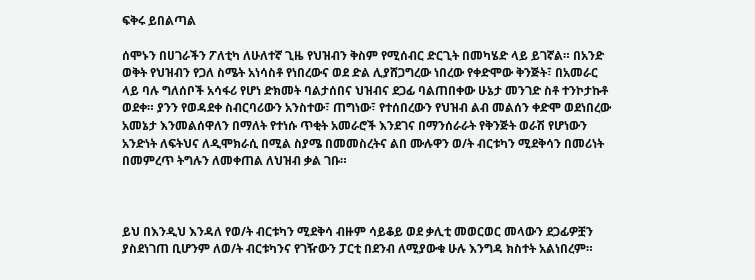ፍቅሩ ይበልጣል

ሰሞኑን በሀገራችን ፖለቲካ ለሁለተኛ ጊዜ የህዝብን ቅስም የሚሰብር ድርጊት በመካሄድ ላይ ይገኛል። በአንድ ወቅት የህዝብን የጋለ ስሜት አነሳስቶ የነበረውና ወደ ድል ሊያሸጋግረው ነበረው የቀድሞው ቅንጅት፣ በአመራር ላይ ባሉ ግለሰቦች አሳፋሪ የሆነ ድክመት ባልታሰበና ህዝብና ደጋፊ ባልጠበቀው ሁኔታ መንገድ ስቶ ተንኮታኩቶ ወደቀ። ያንን የወዳደቀ ስብርባሪውን አንስተው፣ ጠግነው፣ የተሰበረውን የህዝብ ልብ መልሰን ቀድሞ ወደነበረው አመኔታ እንመልሰዋለን በማለት የተነሱ ጥቂት አመራሮች እንደገና በማንሰራራት የቅንጅት ወራሽ የሆነውን አንድነት ለፍትህና ለዲሞክራሲ በሚል ስያሜ በመመስረትና ልበ ሙሉዋን ወ/ት ብርቱካን ሚደቅሳን በመሪነት በመምረጥ ትግሉን ለመቀጠል ለህዝብ ቃል ገቡ።



ይህ በእንዲህ እንዳለ የወ/ት ብርቱካን ሚደቅሳ ብዙም ሳይቆይ ወደ ቃሊቲ መወርወር መላውን ደጋፊዎቿን ያስደነገጠ ቢሆንም ለወ/ት ብርቱካንና የገዥውን ፓርቲ በደንብ ለሚያውቁ ሁሉ እንግዳ ክስተት አልነበረም።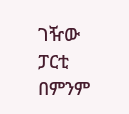ገዥው ፓርቲ በምንም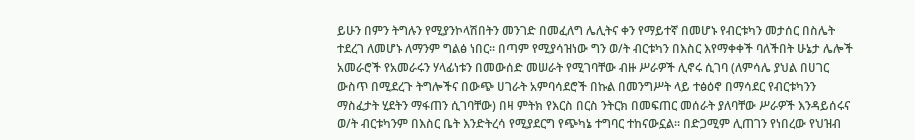ይሁን በምን ትግሉን የሚያንኮላሽበትን መንገድ በመፈለግ ሌሊትና ቀን የማይተኛ በመሆኑ የብርቱካን መታሰር በስሌት ተደረገ ለመሆኑ ለማንም ግልፅ ነበር። በጣም የሚያሳዝነው ግን ወ/ት ብርቱካን በእስር እየማቀቀች ባለችበት ሁኔታ ሌሎች አመራሮች የአመራሩን ሃላፊነቱን በመውሰድ መሠራት የሚገባቸው ብዙ ሥራዎች ሊኖሩ ሲገባ (ለምሳሌ ያህል በሀገር ውስጥ በሚደረጉ ትግሎችና በውጭ ሀገራት አምባሳደሮች በኩል በመንግሥት ላይ ተፅዕኖ በማሳደር የብርቱካንን ማስፈታት ሂደትን ማፋጠን ሲገባቸው) በዛ ምትክ የእርስ በርስ ንትርክ በመፍጠር መሰራት ያለባቸው ሥራዎች እንዳይሰሩና ወ/ት ብርቱካንም በእስር ቤት እንድትረሳ የሚያደርግ የጭካኔ ተግባር ተከናውኗል። በድጋሚም ሊጠገን የነበረው የህዝብ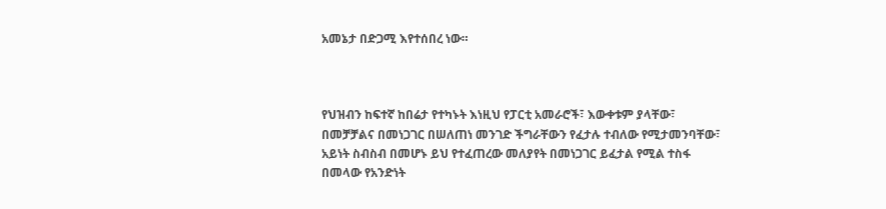አመኔታ በድጋሚ እየተሰበረ ነው።



የህዝብን ከፍተኛ ከበሬታ የተካኑት እነዚህ የፓርቲ አመራሮች፣ እውቀቱም ያላቸው፣ በመቻቻልና በመነጋገር በሠለጠነ መንገድ ችግራቸውን የፈታሉ ተብለው የሚታመንባቸው፣ አይነት ስብስብ በመሆኑ ይህ የተፈጠረው መለያየት በመነጋገር ይፈታል የሚል ተስፋ በመላው የአንድነት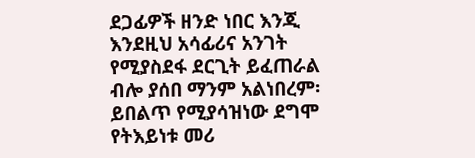ደጋፊዎች ዘንድ ነበር እንጂ እንደዚህ አሳፊሪና አንገት የሚያስደፋ ደርጊት ይፈጠራል ብሎ ያሰበ ማንም አልነበረም፡ ይበልጥ የሚያሳዝነው ደግሞ የትእይነቱ መሪ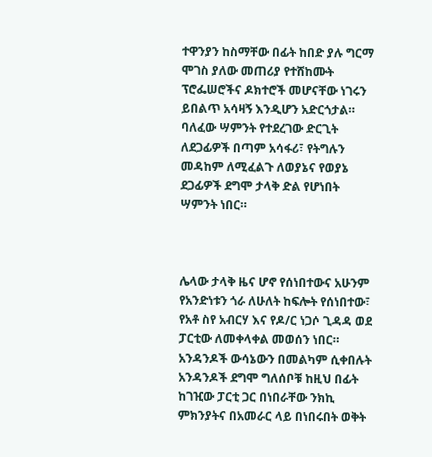ተዋንያን ከስማቸው በፊት ከበድ ያሉ ግርማ ሞገስ ያለው መጠሪያ የተሸከሙት ፕሮፌሠሮችና ዶክተሮች መሆናቸው ነገሩን ይበልጥ አሳዛኝ እንዲሆን አድርጎታል። ባለፈው ሣምንት የተደረገው ድርጊት ለደጋፊዎች በጣም አሳፋሪ፣ የትግሉን መዳከም ለሚፈልጉ ለወያኔና የወያኔ ደጋፊዎች ደግሞ ታላቅ ድል የሆነበት ሣምንት ነበር።



ሌላው ታላቅ ዜና ሆኖ የሰነበተውና አሁንም የአንድነቱን ጎራ ለሁለት ከፍሎት የሰነበተው፣ የአቶ ስየ አብርሃ እና የዶ/ር ነጋሶ ጊዳዳ ወደ ፓርቲው ለመቀላቀል መወሰን ነበር። አንዳንዶች ውሳኔውን በመልካም ሲቀበሉት አንዳንዶች ደግሞ ግለሰቦቹ ከዚህ በፊት ከገዢው ፓርቲ ጋር በነበራቸው ንክኪ ምክንያትና በአመራር ላይ በነበሩበት ወቅት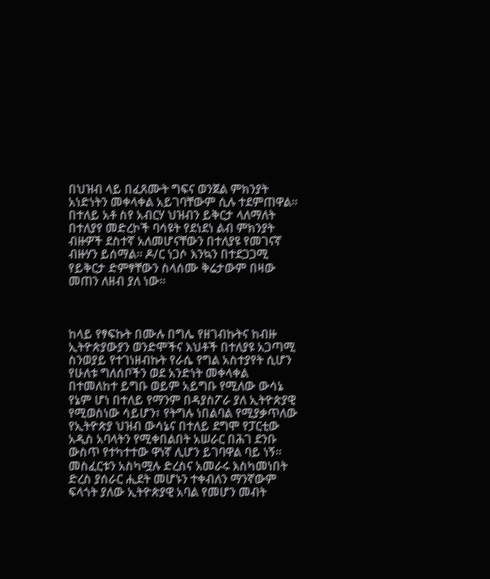በህዝብ ላይ በፈጸሙት ግፍና ወንጀል ምክንያት አነድነትን መቀላቀል አይገባቸውም ሲሉ ተደምጠዋል። በተለይ አቶ ስየ አብርሃ ህዝብን ይቅርታ ላለማለት በተለያየ መድረኮች ባሳዩት የደነደነ ልብ ምክንያት ብዙዎች ደስተኛ አለመሆናቸውን በተለያዩ የመገናኛ ብዙሃን ይሰማል። ዶ/ር ነጋሶ እንኳን በተደጋጋሚ የይቅርታ ድምፃቸውን ስላሰሙ ቅሬታውም በዛው መጠን ለዘብ ያለ ነው።



ከላይ የፃፍኩት በሙሉ በግሌ የዘገብኩትና ከብዙ ኢትዮጵያውያን ወንድሞችና እህቶች በተለያዩ አጋጣሚ ስንወያይ የተገነዘብኩት የራሴ የግል አስተያየት ሲሆን የሁለቱ ግለሰቦችን ወደ አንድነት መቀላቀል በተመለከተ ይግቡ ወይም አይግቡ የሚለው ውሳኔ የኔም ሆነ በተለይ የማንም በዳያስፖራ ያለ ኢትዮጵያዊ የሚወስነው ሳይሆን፣ የትግሉ ነበልባል የሚያቃጥለው የኢትዮጵያ ህዝብ ውሳኔና በተለይ ደግሞ የፓርቲው አዲስ አባላትን የሚቀበልበት አሠራር በሕገ ደንቡ ውስጥ የተካተተው ዋነኛ ሊሆን ይገባዋል ባይ ነኝ። መስፈርቱን አስካሟሉ ድረስና አመራሩ እስካመነበት ድረስ ያሰራር ሒደት መሆኑን ተቀብለን ማንኛውም ፍላጎት ያለው ኢትዮጵያዊ አባል የመሆን መብት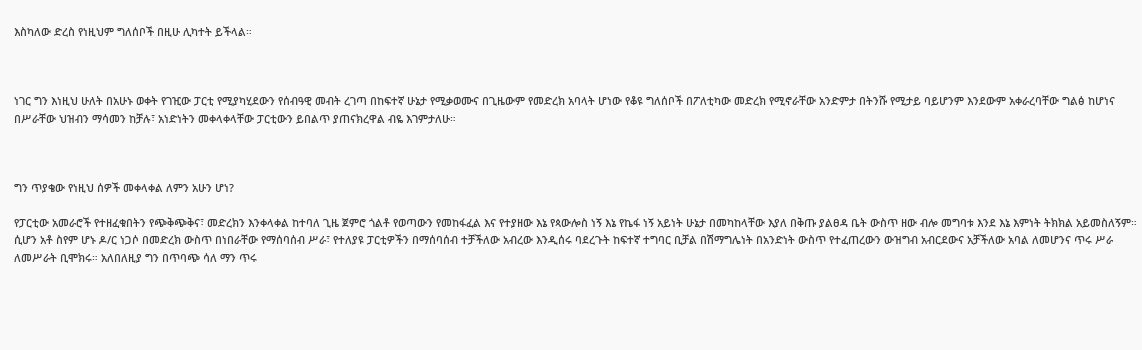እስካለው ድረስ የነዚህም ግለሰቦች በዚሁ ሊካተት ይችላል።



ነገር ግን እነዚህ ሁለት በአሁኑ ወቀት የገዢው ፓርቲ የሚያካሂደውን የሰብዓዊ መብት ረገጣ በከፍተኛ ሁኔታ የሚቃወሙና በጊዜውም የመድረክ አባላት ሆነው የቆዩ ግለሰቦች በፖለቲካው መድረክ የሚኖራቸው አንድምታ በትንሹ የሚታይ ባይሆንም እንደውም አቀራረባቸው ግልፅ ከሆነና በሥራቸው ህዝብን ማሳመን ከቻሉ፣ አነድነትን መቀላቀላቸው ፓርቲውን ይበልጥ ያጠናክረዋል ብዬ እገምታለሁ።



ግን ጥያቄው የነዚህ ሰዎች መቀላቀል ለምን አሁን ሆነ?

የፓርቲው አመራሮች የተዘፈቁበትን የጭቅጭቅና፣ መድረክን እንቀላቀል ከተባለ ጊዜ ጀምሮ ጎልቶ የወጣውን የመከፋፈል እና የተያዘው እኔ የጳውሎስ ነኝ እኔ የኬፋ ነኝ አይነት ሁኔታ በመካከላቸው እያለ በቅጡ ያልፀዳ ቤት ውስጥ ዘው ብሎ መግባቱ እንደ እኔ እምነት ትክክል አይመስለኝም። ሲሆን አቶ ስየም ሆኑ ዶ/ር ነጋሶ በመድረክ ውስጥ በነበራቸው የማሰባሰብ ሥራ፣ የተለያዩ ፓርቲዎችን በማሰባሰብ ተቻችለው አብረው እንዲሰሩ ባደረጉት ከፍተኛ ተግባር ቢቻል በሽማግሌነት በአንድነት ውስጥ የተፈጠረውን ውዝግብ አብርደውና አቻችለው አባል ለመሆንና ጥሩ ሥራ ለመሥራት ቢሞክሩ። አለበለዚያ ግን በጥባጭ ሳለ ማን ጥሩ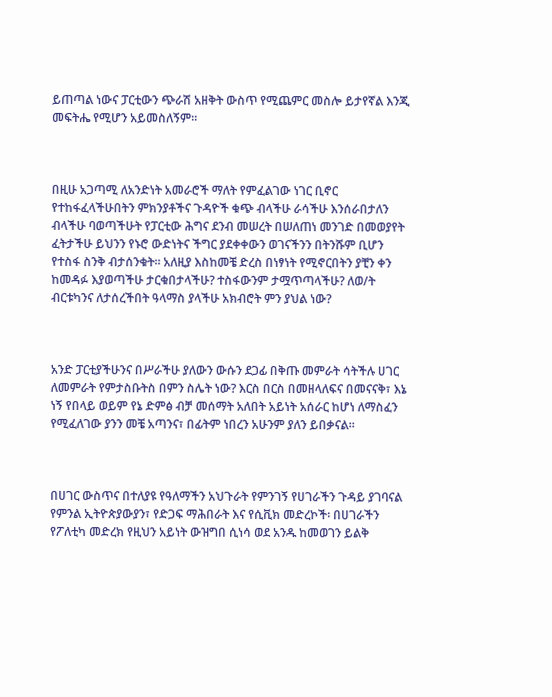ይጠጣል ነውና ፓርቲውን ጭራሽ አዘቅት ውስጥ የሚጨምር መስሎ ይታየኛል እንጂ መፍትሔ የሚሆን አይመስለኝም።



በዚሁ አጋጣሚ ለአንድነት አመራሮች ማለት የምፈልገው ነገር ቢኖር የተከፋፈላችሁበትን ምክንያቶችና ጉዳዮች ቁጭ ብላችሁ ራሳችሁ እንሰራበታለን ብላችሁ ባወጣችሁት የፓርቲው ሕግና ደንብ መሠረት በሠለጠነ መንገድ በመወያየት ፈትታችሁ ይህንን የኑሮ ውድነትና ችግር ያደቀቀውን ወገናችንን በትንሹም ቢሆን የተስፋ ስንቅ ብታሰንቁት። አለዚያ እስከመቼ ድረስ በነፃነት የሚኖርበትን ያቺን ቀን ከመዳፉ እያወጣችሁ ታርቁበታላችሁ? ተስፋውንም ታሟጥጣላችሁ? ለወ/ት ብርቱካንና ለታሰረችበት ዓላማስ ያላችሁ አክብሮት ምን ያህል ነው?



አንድ ፓርቲያችሁንና በሥራችሁ ያለውን ውሱን ደጋፊ በቅጡ መምራት ሳትችሉ ሀገር ለመምራት የምታስቡትስ በምን ስሌት ነው? እርስ በርስ በመዘላለፍና በመናናቅ፣ እኔ ነኝ የበላይ ወይም የኔ ድምፅ ብቻ መሰማት አለበት አይነት አሰራር ከሆነ ለማስፈን የሚፈለገው ያንን መቼ አጣንና፣ በፊትም ነበረን አሁንም ያለን ይበቃናል።



በሀገር ውስጥና በተለያዩ የዓለማችን አህጉራት የምንገኝ የሀገራችን ጉዳይ ያገባናል የምንል ኢትዮጵያውያን፣ የድጋፍ ማሕበራት እና የሲቪክ መድረኮች፡ በሀገራችን የፖለቲካ መድረክ የዚህን አይነት ውዝግበ ሲነሳ ወደ አንዱ ከመወገን ይልቅ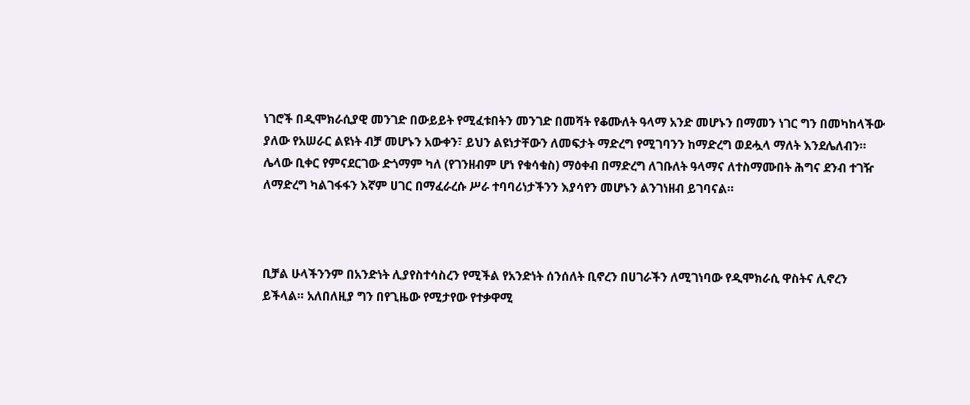ነገሮች በዲሞክራሲያዊ መንገድ በውይይት የሚፈቱበትን መንገድ በመሻት የቆሙለት ዓላማ አንድ መሆኑን በማመን ነገር ግን በመካከላችው ያለው የአሠራር ልዩነት ብቻ መሆኑን አውቀን፣ ይህን ልዩነታቸውን ለመፍታት ማድረግ የሚገባንን ከማድረግ ወደሗላ ማለት እንደሌለብን። ሌላው ቢቀር የምናደርገው ድጎማም ካለ (የገንዘብም ሆነ የቁሳቁስ) ማዕቀብ በማድረግ ለገቡለት ዓላማና ለተስማሙበት ሕግና ደንብ ተገዥ ለማድረግ ካልገፋፋን እኛም ሀገር በማፈራረሱ ሥራ ተባባሪነታችንን እያሳየን መሆኑን ልንገነዘብ ይገባናል።



ቢቻል ሁላችንንም በአንድነት ሊያየስተሳስረን የሚችል የአንድነት ሰንሰለት ቢኖረን በሀገራችን ለሚገነባው የዲሞክራሲ ዋስትና ሊኖረን ይችላል። አለበለዚያ ግን በየጊዜው የሚታየው የተቃዋሚ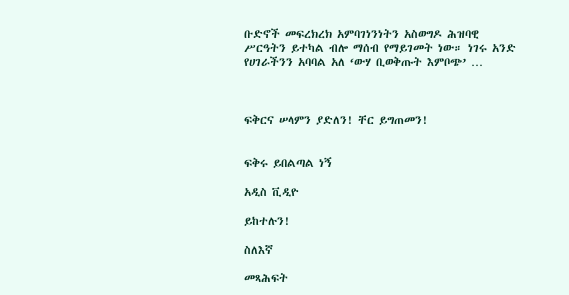ቡድኖች መፍረክረክ አምባገነንነትን አስወግዶ ሕዝባዊ ሥርዓትን ይተካል ብሎ ማሰብ የማይገመት ነው። ነገሩ አንድ የሀገራችንን አባባል አለ ‘ውሃ ቢወቅጡት እምቦጭ’ …



ፍቅርና ሠላምን ያድለን! ቸር ይግጠመን!


ፍቅሩ ይበልጣል ነኝ

አዲስ ቪዲዮ

ይከተሉን!

ስለእኛ

መጻሕፍት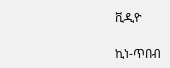ቪዲዮ

ኪነ-ጥበብ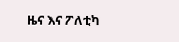ዜና እና ፖለቲካ